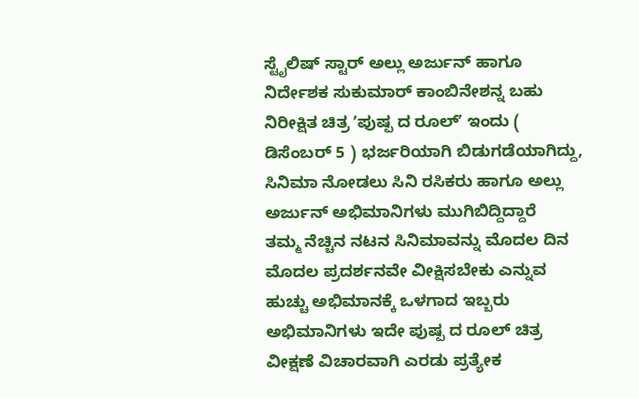ಸ್ಟೈಲಿಷ್ ಸ್ಟಾರ್ ಅಲ್ಲು ಅರ್ಜುನ್ ಹಾಗೂ ನಿರ್ದೇಶಕ ಸುಕುಮಾರ್ ಕಾಂಬಿನೇಶನ್ನ ಬಹು ನಿರೀಕ್ಷಿತ ಚಿತ್ರ ʼಪುಷ್ಪ ದ ರೂಲ್ʼ ಇಂದು ( ಡಿಸೆಂಬರ್ 5 ) ಭರ್ಜರಿಯಾಗಿ ಬಿಡುಗಡೆಯಾಗಿದ್ದು, ಸಿನಿಮಾ ನೋಡಲು ಸಿನಿ ರಸಿಕರು ಹಾಗೂ ಅಲ್ಲು ಅರ್ಜುನ್ ಅಭಿಮಾನಿಗಳು ಮುಗಿಬಿದ್ದಿದ್ದಾರೆ
ತಮ್ಮ ನೆಚ್ಚಿನ ನಟನ ಸಿನಿಮಾವನ್ನು ಮೊದಲ ದಿನ ಮೊದಲ ಪ್ರದರ್ಶನವೇ ವೀಕ್ಷಿಸಬೇಕು ಎನ್ನುವ ಹುಚ್ಚು ಅಭಿಮಾನಕ್ಕೆ ಒಳಗಾದ ಇಬ್ಬರು ಅಭಿಮಾನಿಗಳು ಇದೇ ಪುಷ್ಪ ದ ರೂಲ್ ಚಿತ್ರ ವೀಕ್ಷಣೆ ವಿಚಾರವಾಗಿ ಎರಡು ಪ್ರತ್ಯೇಕ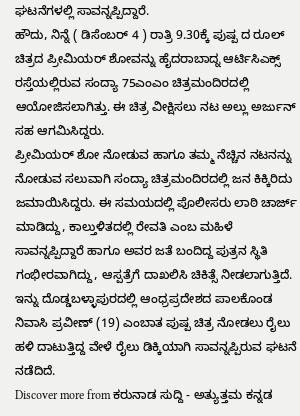ಘಟನೆಗಳಲ್ಲಿ ಸಾವನ್ನಪ್ಪಿದ್ದಾರೆ.
ಹೌದು, ನಿನ್ನೆ ( ಡಿಸೆಂಬರ್ 4 ) ರಾತ್ರಿ 9.30ಕ್ಕೆ ಪುಷ್ಪ ದ ರೂಲ್ ಚಿತ್ರದ ಪ್ರೀಮಿಯರ್ ಶೋವನ್ನು ಹೈದರಾಬಾದ್ನ ಆರ್ಟಿಸಿಎಕ್ಸ್ ರಸ್ತೆಯಲ್ಲಿರುವ ಸಂದ್ಯಾ 75ಎಂಎಂ ಚಿತ್ರಮಂದಿರದಲ್ಲಿ ಆಯೋಜಿಸಲಾಗಿತ್ತು. ಈ ಚಿತ್ರ ವೀಕ್ಷಿಸಲು ನಟ ಅಲ್ಲು ಅರ್ಜುನ್ ಸಹ ಆಗಮಿಸಿದ್ದರು.
ಪ್ರೀಮಿಯರ್ ಶೋ ನೋಡುವ ಹಾಗೂ ತಮ್ಮ ನೆಚ್ಚಿನ ನಟನನ್ನು ನೋಡುವ ಸಲುವಾಗಿ ಸಂದ್ಯಾ ಚಿತ್ರಮಂದಿರದಲ್ಲಿ ಜನ ಕಿಕ್ಕಿರಿದು ಜಮಾಯಿಸಿದ್ದರು. ಈ ಸಮಯದಲ್ಲಿ ಪೊಲೀಸರು ಲಾಠಿ ಚಾರ್ಜ್ ಮಾಡಿದ್ದು, ಕಾಲ್ತುಳಿತದಲ್ಲಿ ರೇವತಿ ಎಂಬ ಮಹಿಳೆ ಸಾವನ್ನಪ್ಪಿದ್ದಾರೆ ಹಾಗೂ ಅವರ ಜತೆ ಬಂದಿದ್ದ ಪುತ್ರನ ಸ್ಥಿತಿ ಗಂಭೀರವಾಗಿದ್ದು, ಆಸ್ಪತ್ರೆಗೆ ದಾಖಲಿಸಿ ಚಿಕಿತ್ಸೆ ನೀಡಲಾಗುತ್ತಿದೆ.
ಇನ್ನು ದೊಡ್ಡಬಳ್ಳಾಪುರದಲ್ಲಿ ಆಂಧ್ರಪ್ರದೇಶದ ಪಾಲಕೊಂಡ ನಿವಾಸಿ ಪ್ರವೀಣ್ (19) ಎಂಬಾತ ಪುಷ್ಪ ಚಿತ್ರ ನೋಡಲು ರೈಲು ಹಳಿ ದಾಟುತ್ತಿದ್ದ ವೇಳೆ ರೈಲು ಡಿಕ್ಕಿಯಾಗಿ ಸಾವನ್ನಪ್ಪಿರುವ ಘಟನೆ ನಡೆದಿದೆ.
Discover more from ಕರುನಾಡ ಸುದ್ದಿ - ಅತ್ಯುತ್ತಮ ಕನ್ನಡ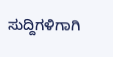ಸುದ್ದಿಗಳಿಗಾಗಿ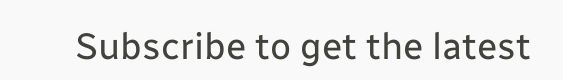Subscribe to get the latest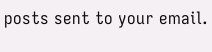posts sent to your email.